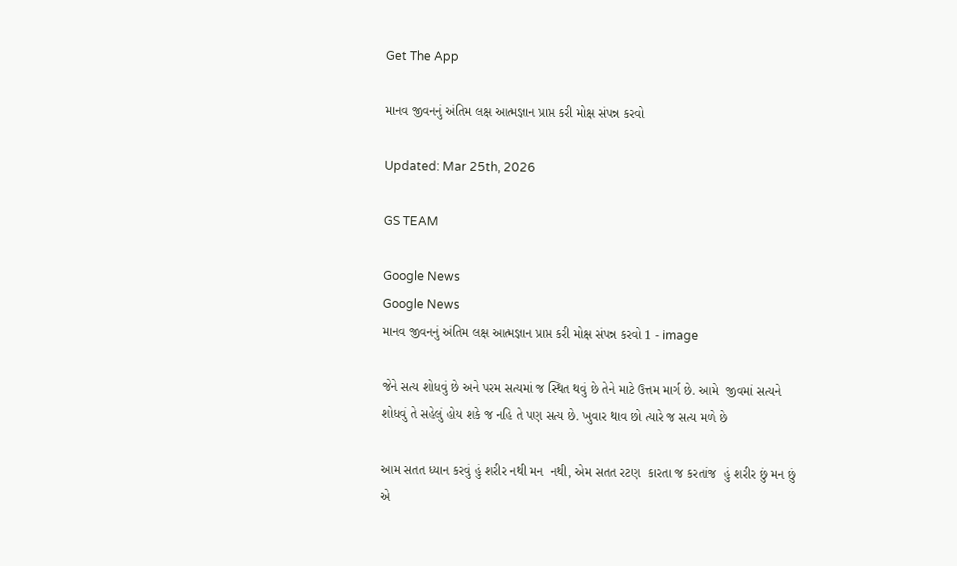Get The App

માનવ જીવનનું અંતિમ લક્ષ આત્મજ્ઞાન પ્રાપ્ત કરી મોક્ષ સંપન્ન કરવો

Updated: Mar 25th, 2026

GS TEAM

Google News
Google News
માનવ જીવનનું અંતિમ લક્ષ આત્મજ્ઞાન પ્રાપ્ત કરી મોક્ષ સંપન્ન કરવો 1 - image

જેને સત્ય શોધવું છે અને પરમ સત્યમાં જ સ્થિત થવું છે તેને માટે ઉત્તમ માર્ગ છે. આમે  જીવમાં સત્યને શોધવું તે સહેલું હોય શકે જ નહિ તે પણ સત્ય છે. ખુવાર થાવ છો ત્યારે જ સત્ય મળે છે

આમ સતત ધ્યાન કરવું હું શરીર નથી મન  નથી, એમ સતત રટણ  કારતા જ કરતાંજ  હું શરીર છું મન છું એ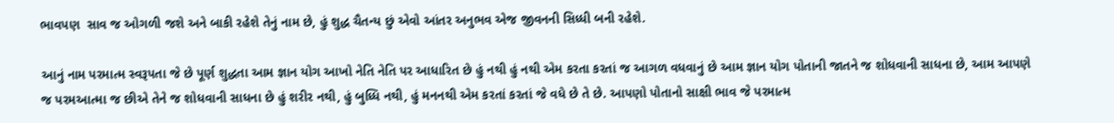ભાવપણ  સાવ જ ઓગળી જશે અને બાકી રહેશે તેનું નામ છે, હું શુદ્ધ ચૈતન્ય છું એવો આંતર અનુભવ એજ જીવનની સિધ્ધી બની રહેશે.

આનું નામ પરમાત્મ સ્વરૂપતા જે છે પૂર્ણ શુદ્ધતા આમ જ્ઞાન યોગ આખો નેતિ નેતિ પર આધારિત છે હું નથી હું નથી એમ કરતા કરતાં જ આગળ વધવાનું છે આમ જ્ઞાન યોગ પોતાની જાતને જ શોધવાની સાધના છે, આમ આપણે જ પરમઆત્મા જ છીએ તેને જ શોધવાની સાધના છે હું શરીર નથી, હું બુધ્ધિ નથી, હું મનનથી એમ કરતાં કરતાં જે વધે છે તે છે. આપણો પોતાનો સાક્ષી ભાવ જે પરમાત્મ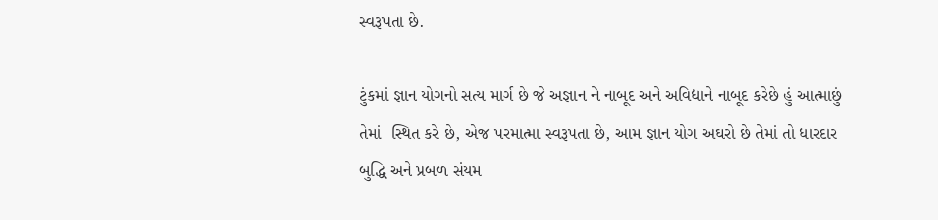સ્વરૂપતા છે.

ટુંકમાં જ્ઞાન યોગનો સત્ય માર્ગ છે જે અજ્ઞાન ને નાબૂદ અને અવિદ્યાને નાબૂદ કરેછે હું આત્માછું તેમાં  સ્થિત કરે છે, એજ પરમાત્મા સ્વરૂપતા છે, આમ જ્ઞાન યોગ અઘરો છે તેમાં તો ધારદાર બુદ્ધિ અને પ્રબળ સંયમ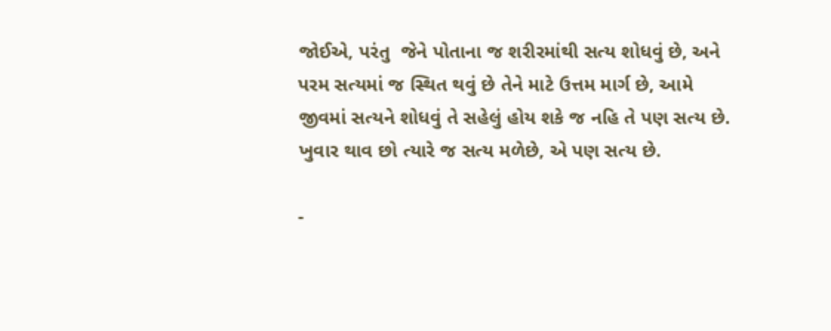જોઈએ, પરંતુ  જેને પોતાના જ શરીરમાંથી સત્ય શોધવું છે, અને પરમ સત્યમાં જ સ્થિત થવું છે તેને માટે ઉત્તમ માર્ગ છે, આમે  જીવમાં સત્યને શોધવું તે સહેલું હોય શકે જ નહિ તે પણ સત્ય છે. ખુવાર થાવ છો ત્યારે જ સત્ય મળેછે, એ પણ સત્ય છે.

-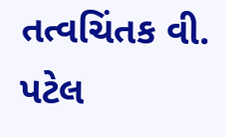તત્વચિંતક વી. પટેલ